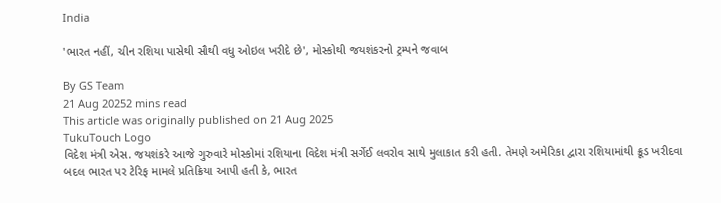India

'ભારત નહીં, ચીન રશિયા પાસેથી સૌથી વધુ ઓઇલ ખરીદે છે', મોસ્કોથી જયશંકરનો ટ્રમ્પને જવાબ

By GS Team
21 Aug 20252 mins read
This article was originally published on 21 Aug 2025
TukuTouch Logo
વિદેશ મંત્રી એસ. જયશંકરે આજે ગુરુવારે મોસ્કોમાં રશિયાના વિદેશ મંત્રી સર્ગેઈ લવરોવ સાથે મુલાકાત કરી હતી. તેમણે અમેરિકા દ્વારા રશિયામાંથી ક્રૂડ ખરીદવા બદલ ભારત પર ટેરિફ મામલે પ્રતિક્રિયા આપી હતી કે, ભારત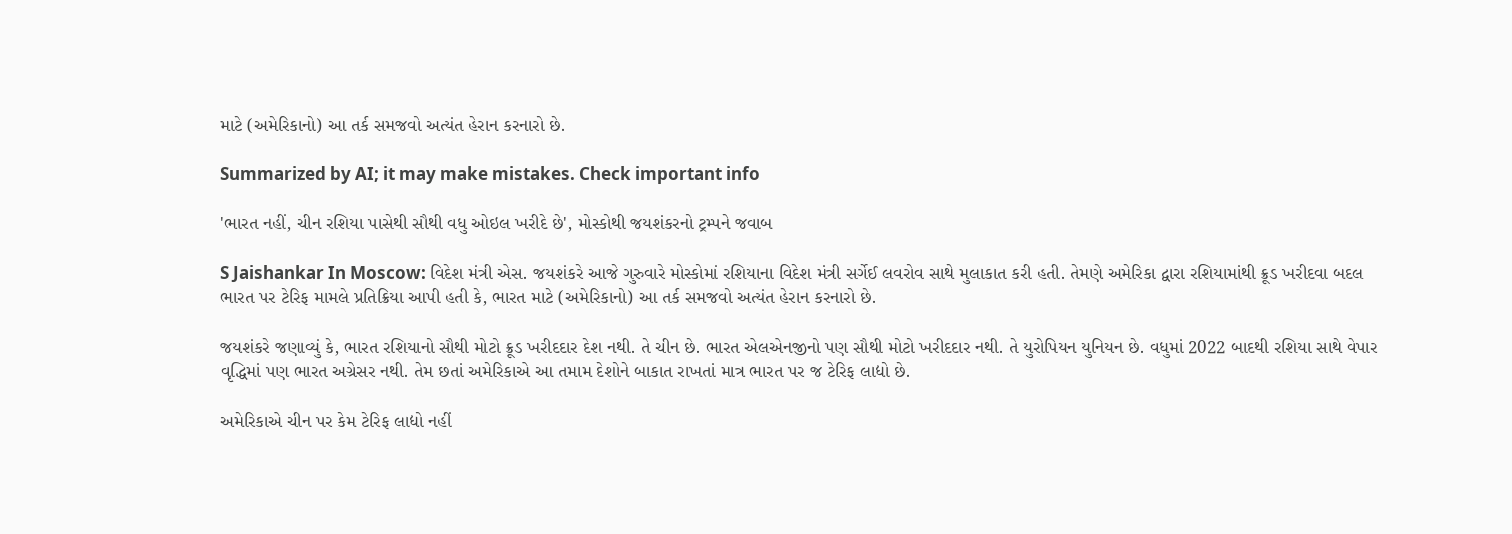માટે (અમેરિકાનો) આ તર્ક સમજવો અત્યંત હેરાન કરનારો છે.

Summarized by AI; it may make mistakes. Check important info

'ભારત નહીં, ચીન રશિયા પાસેથી સૌથી વધુ ઓઇલ ખરીદે છે', મોસ્કોથી જયશંકરનો ટ્રમ્પને જવાબ

S Jaishankar In Moscow: વિદેશ મંત્રી એસ. જયશંકરે આજે ગુરુવારે મોસ્કોમાં રશિયાના વિદેશ મંત્રી સર્ગેઈ લવરોવ સાથે મુલાકાત કરી હતી. તેમણે અમેરિકા દ્વારા રશિયામાંથી ક્રૂડ ખરીદવા બદલ ભારત પર ટેરિફ મામલે પ્રતિક્રિયા આપી હતી કે, ભારત માટે (અમેરિકાનો) આ તર્ક સમજવો અત્યંત હેરાન કરનારો છે.

જયશંકરે જણાવ્યું કે, ભારત રશિયાનો સૌથી મોટો ક્રૂડ ખરીદદાર દેશ નથી. તે ચીન છે. ભારત એલએનજીનો પણ સૌથી મોટો ખરીદદાર નથી. તે યુરોપિયન યુનિયન છે. વધુમાં 2022 બાદથી રશિયા સાથે વેપાર વૃદ્ધિમાં પણ ભારત અગ્રેસર નથી. તેમ છતાં અમેરિકાએ આ તમામ દેશોને બાકાત રાખતાં માત્ર ભારત પર જ ટેરિફ લાદ્યો છે.

અમેરિકાએ ચીન પર કેમ ટેરિફ લાદ્યો નહીં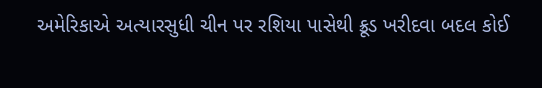અમેરિકાએ અત્યારસુધી ચીન પર રશિયા પાસેથી ક્રૂડ ખરીદવા બદલ કોઈ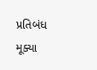પ્રતિબંધ મૂક્યા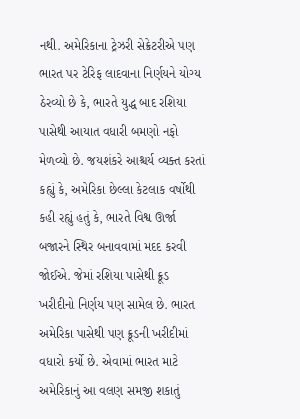નથી. અમેરિકાના ટ્રેઝરી સેક્રેટરીએ પણ ભારત પર ટેરિફ લાદવાના નિર્ણયને યોગ્ય ઠેરવ્યો છે કે, ભારતે યુદ્ધ બાદ રશિયા પાસેથી આયાત વધારી બમણો નફો મેળવ્યો છે. જયશંકરે આશ્ચર્ય વ્યક્ત કરતાં કહ્યું કે, અમેરિકા છેલ્લા કેટલાક વર્ષોથી કહી રહ્યું હતું કે, ભારતે વિશ્વ ઊર્જા બજારને સ્થિર બનાવવામાં મદદ કરવી જોઈએ. જેમાં રશિયા પાસેથી ક્રૂડ ખરીદીનો નિર્ણય પણ સામેલ છે. ભારત અમેરિકા પાસેથી પણ ક્રૂડની ખરીદીમાં વધારો કર્યો છે. એવામાં ભારત માટે અમેરિકાનું આ વલણ સમજી શકાતું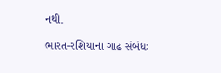નથી.

ભારત-રશિયાના ગાઢ સંબંધઃ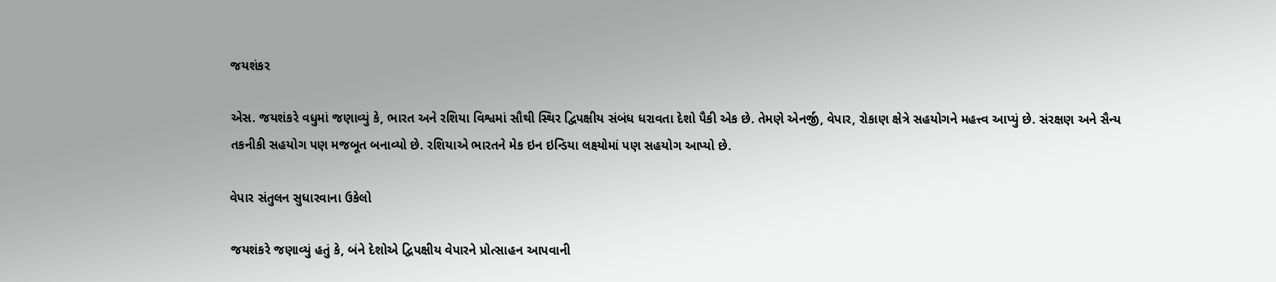જયશંકર

એસ. જયશંકરે વધુમાં જણાવ્યું કે, ભારત અને રશિયા વિશ્વમાં સૌથી સ્થિર દ્વિપક્ષીય સંબંધ ધરાવતા દેશો પૈકી એક છે. તેમણે એનર્જી, વેપાર, રોકાણ ક્ષેત્રે સહયોગને મહત્ત્વ આપ્યું છે. સંરક્ષણ અને સૈન્ય તકનીકી સહયોગ પણ મજબૂત બનાવ્યો છે. રશિયાએ ભારતને મેક ઇન ઇન્ડિયા લક્ષ્યોમાં પણ સહયોગ આપ્યો છે.

વેપાર સંતુલન સુધારવાના ઉકેલો

જયશંકરે જણાવ્યું હતું કે, બંને દેશોએ દ્વિપક્ષીય વેપારને પ્રોત્સાહન આપવાની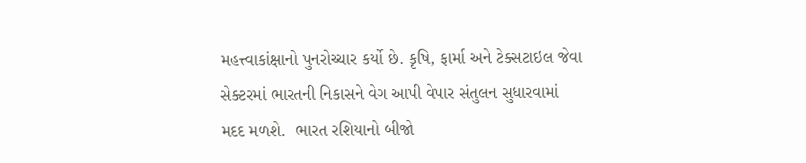મહત્ત્વાકાંક્ષાનો પુનરોચ્ચાર કર્યો છે. કૃષિ, ફાર્મા અને ટેક્સટાઇલ જેવા સેક્ટરમાં ભારતની નિકાસને વેગ આપી વેપાર સંતુલન સુધારવામાં મદદ મળશે.  ભારત રશિયાનો બીજો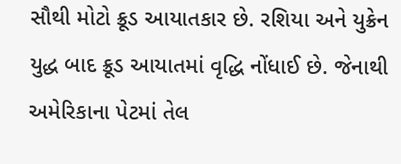સૌથી મોટો ક્રૂડ આયાતકાર છે. રશિયા અને યુક્રેન યુદ્ધ બાદ ક્રૂડ આયાતમાં વૃદ્ધિ નોંધાઈ છે. જેનાથી અમેરિકાના પેટમાં તેલ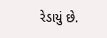રેડાયું છે.